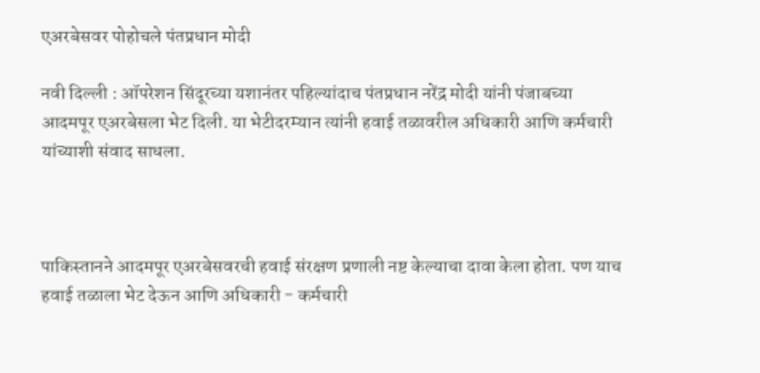एअरबेसवर पोहोचले पंतप्रधान मोदी

नवी दिल्ली : ऑपरेशन सिंदूरच्या यशानंतर पहिल्यांदाच पंतप्रधान नरेंद्र मोदी यांनी पंजाबच्या आदमपूर एअरबेसला भेट दिली. या भेटीदरम्यान त्यांनी हवाई तळावरील अधिकारी आणि कर्मचारी यांच्याशी संवाद साधला.



पाकिस्तानने आदमपूर एअरबेसवरची हवाई संरक्षण प्रणाली नष्ट केल्याचा दावा केला होता. पण याच हवाई तळाला भेट देऊन आणि अधिकारी - कर्मचारी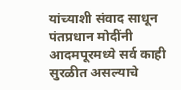यांच्याशी संवाद साधून पंतप्रधान मोदींनी आदमपूरमध्ये सर्व काही सुरळीत असल्याचे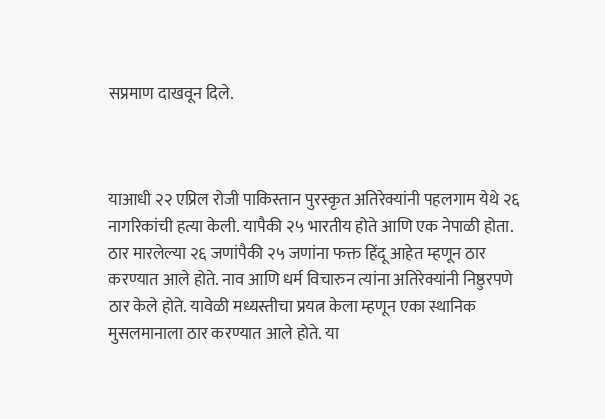सप्रमाण दाखवून दिले.



याआधी २२ एप्रिल रोजी पाकिस्तान पुरस्कृत अतिरेक्यांनी पहलगाम येथे २६ नागरिकांची हत्या केली. यापैकी २५ भारतीय होते आणि एक नेपाळी होता. ठार मारलेल्या २६ जणांपैकी २५ जणांना फक्त हिंदू आहेत म्हणून ठार करण्यात आले होते. नाव आणि धर्म विचारुन त्यांना अतिरेक्यांनी निष्ठुरपणे ठार केले होते. यावेळी मध्यस्तीचा प्रयत्न केला म्हणून एका स्थानिक मुसलमानाला ठार करण्यात आले होते. या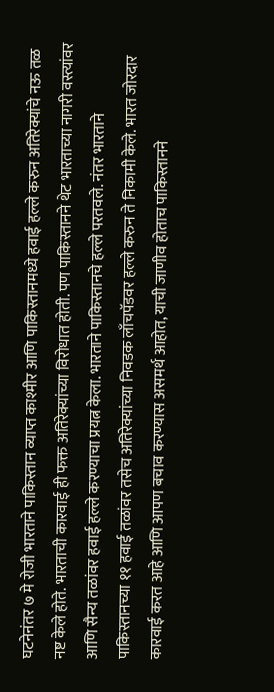घटनेनंतर ७ मे रोजी भारताने पाकिस्तान व्याप्त काश्मीर आणि पाकिस्तानमध्ये हवाई हल्ले करुन अतिरेक्यांचे नऊ तळ नष्ट केले होते. भारताची कारवाई ही फक्त अतिरेक्यांच्या विरोधात होती. पण पाकिस्तानने थेट भारताच्या नागरी वस्त्यांवर आणि सैन्य तळांवर हवाई हल्ले करण्याचा प्रयत्न केला. भारताने पाकिस्तानचे हल्ले परतवले. नंतर भारताने पाकिस्तानच्या ११ हवाई तळांवर तसेच अतिरेक्यांच्या निवडक लाँचपॅडवर हल्ले करुन ते निकामी केले. भारत जोरदार कारवाई करत आहे आणि आपण बचाव करण्यास असमर्थ आहोत, याची जाणीव होताच पाकिस्तानने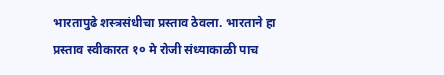भारतापुढे शस्त्रसंधीचा प्रस्ताव ठेवला. भारताने हा प्रस्ताव स्वीकारत १० मे रोजी संध्याकाळी पाच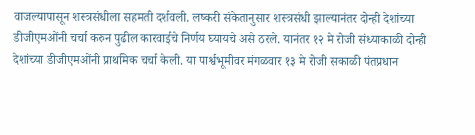वाजल्यापासून शस्त्रसंधीला सहमती दर्शवली. लष्करी संकेतानुसार शस्त्रसंधी झाल्यानंतर दोन्ही देशांच्या डीजीएमओंनी चर्चा करुन पुढील कारवाईचे निर्णय घ्यायचे असे ठरले. यानंतर १२ मे रोजी संध्याकाळी दोन्ही देशांच्या डीजीएमओंनी प्राथमिक चर्चा केली. या पार्श्वभूमीवर मंगळवार १३ मे रोजी सकाळी पंतप्रधान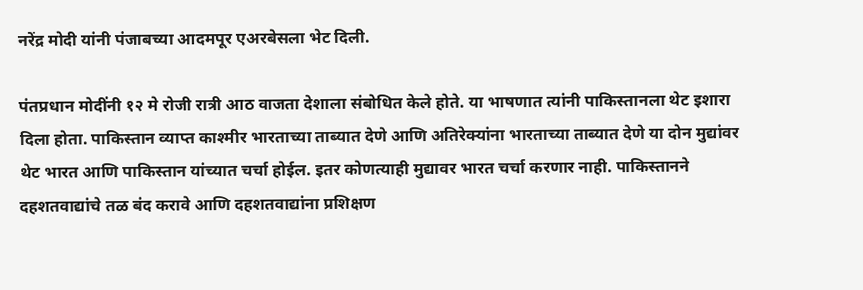नरेंद्र मोदी यांनी पंजाबच्या आदमपूर एअरबेसला भेट दिली.

पंतप्रधान मोदींनी १२ मे रोजी रात्री आठ वाजता देशाला संबोधित केले होते. या भाषणात त्यांनी पाकिस्तानला थेट इशारा दिला होता. पाकिस्तान व्याप्त काश्मीर भारताच्या ताब्यात देणे आणि अतिरेक्यांना भारताच्या ताब्यात देणे या दोन मुद्यांवर थेट भारत आणि पाकिस्तान यांच्यात चर्चा होईल. इतर कोणत्याही मुद्यावर भारत चर्चा करणार नाही. पाकिस्तानने दहशतवाद्यांचे तळ बंद करावे आणि दहशतवाद्यांना प्रशिक्षण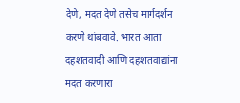देणे, मदत देणे तसेच मार्गदर्शन करणे थांबवावे. भारत आता दहशतवादी आणि दहशतवाद्यांना मदत करणारा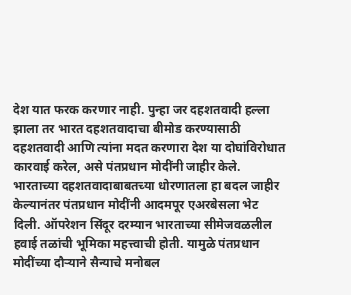देश यात फरक करणार नाही. पुन्हा जर दहशतवादी हल्ला झाला तर भारत दहशतवादाचा बीमोड करण्यासाठी दहशतवादी आणि त्यांना मदत करणारा देश या दोघांविरोधात कारवाई करेल, असे पंतप्रधान मोदींनी जाहीर केले. भारताच्या दहशतवादाबाबतच्या धोरणातला हा बदल जाहीर केल्यानंतर पंतप्रधान मोदींनी आदमपूर एअरबेसला भेट दिली. ऑपरेशन सिंदूर दरम्यान भारताच्या सीमेजवळलील हवाई तळांची भूमिका महत्त्वाची होती. यामुळे पंतप्रधान मोदींच्या दौऱ्याने सैन्याचे मनोबल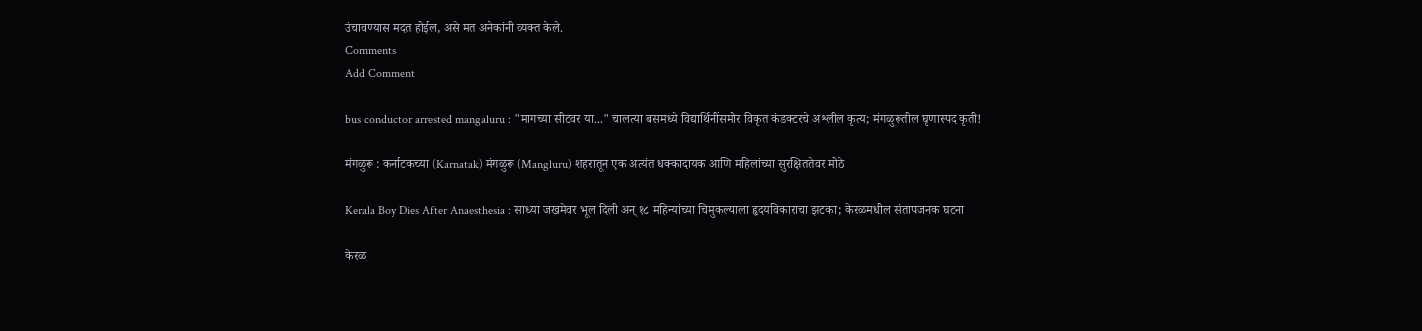उंचावण्यास मदत होईल, असे मत अनेकांनी व्यक्त केले.
Comments
Add Comment

bus conductor arrested mangaluru : "मागच्या सीटवर या..." चालत्या बसमध्ये विद्यार्थिनींसमोर विकृत कंडक्टरचे अश्लील कृत्य; मंगळुरूतील घृणास्पद कृती!

मंगळुरू : कर्नाटकच्या (Karnatak) मंगळुरू (Mangluru) शहरातून एक अत्यंत धक्कादायक आणि महिलांच्या सुरक्षिततेवर मोठे

Kerala Boy Dies After Anaesthesia : साध्या जखमेवर भूल दिली अन् १८ महिन्यांच्या चिमुकल्याला हृदयविकाराचा झटका; केरळमधील संतापजनक घटना

केरळ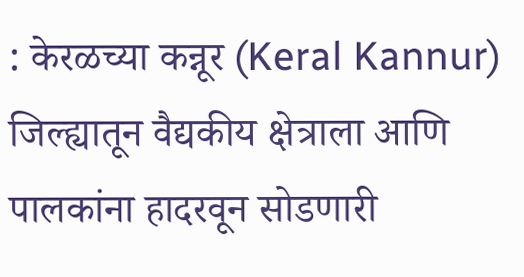: केरळच्या कन्नूर (Keral Kannur) जिल्ह्यातून वैद्यकीय क्षेत्राला आणि पालकांना हादरवून सोडणारी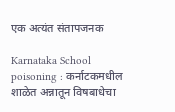एक अत्यंत संतापजनक

Karnataka School poisoning : कर्नाटकमधील शाळेत अन्नातून विषबाधेचा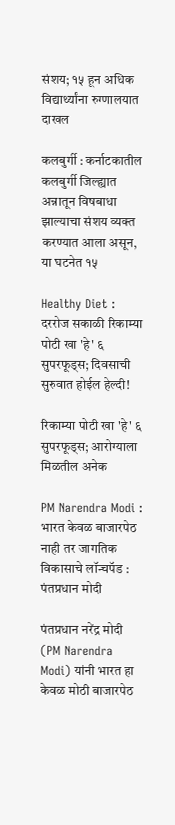संशय; १५ हून अधिक विद्यार्थ्यांना रुग्णालयात दाखल

कलबुर्गी : कर्नाटकातील कलबुर्गी जिल्ह्यात अन्नातून विषबाधा झाल्याचा संशय व्यक्त करण्यात आला असून, या घटनेत १५

Healthy Diet : दररोज सकाळी रिकाम्या पोटी खा 'हे' ६ सुपरफूड्स; दिवसाची सुरुवात होईल हेल्दी!

रिकाम्या पोटी खा 'हे' ६ सुपरफूड्स; आरोग्याला मिळतील अनेक

PM Narendra Modi : भारत केवळ बाजारपेठ नाही तर जागतिक विकासाचे लॉन्चपॅड : पंतप्रधान मोदी

पंतप्रधान नरेंद्र मोदी (PM Narendra Modi) यांनी भारत हा केवळ मोठी बाजारपेठ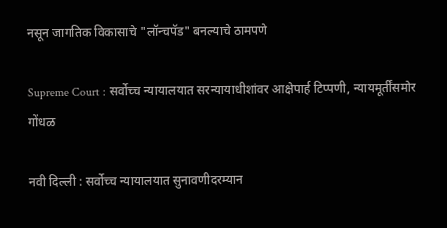नसून जागतिक विकासाचे "लॉन्चपॅड" बनल्याचे ठामपणे

Supreme Court : सर्वोच्च न्यायालयात सरन्यायाधीशांवर आक्षेपार्ह टिप्पणी, न्यायमूर्तींसमोर गोंधळ

नवी दिल्ली : सर्वोच्च न्यायालयात सुनावणीदरम्यान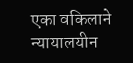एका वकिलाने न्यायालयीन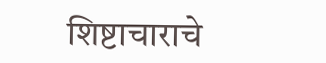शिष्टाचाराचे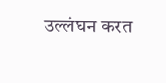उल्लंघन करत